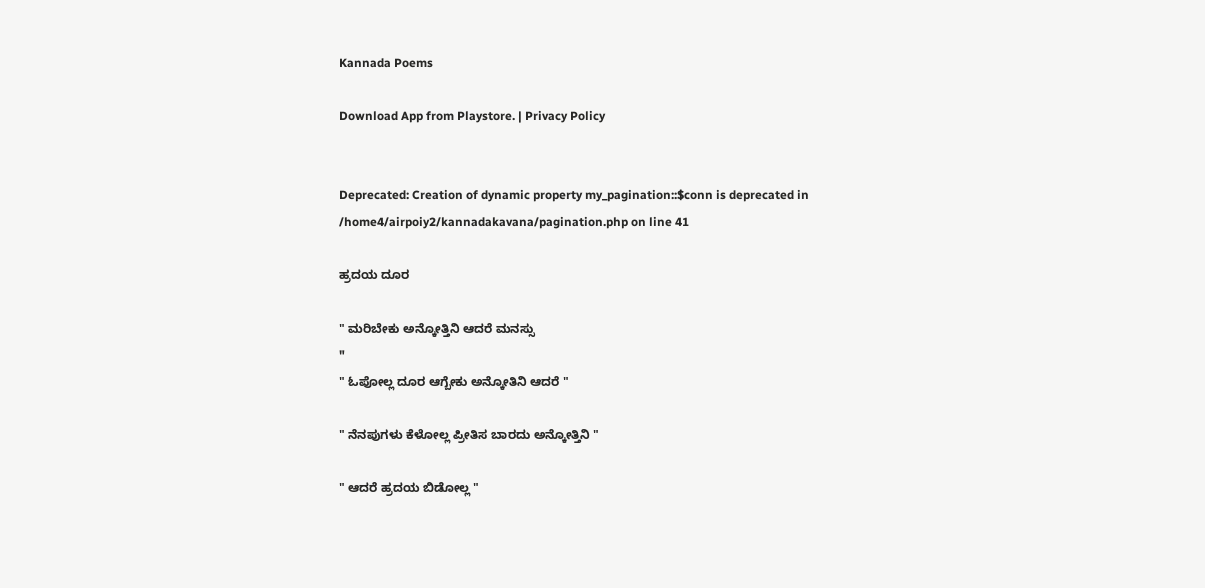Kannada Poems

Download App from Playstore. | Privacy Policy


Deprecated: Creation of dynamic property my_pagination::$conn is deprecated in /home4/airpoiy2/kannadakavana/pagination.php on line 41

ಹ್ರದಯ ದೂರ

" ಮರಿಬೇಕು ಅನ್ಕೋತ್ತಿನಿ ಆದರೆ ಮನಸ್ಸು
"
" ಓಪೋಲ್ಲ ದೂರ ಆಗ್ಬೇಕು ಅನ್ಕೋತಿನಿ ಆದರೆ "

" ನೆನಪುಗಳು ಕೆಳೋಲ್ಲ ಪ್ರೀತಿಸ ಬಾರದು ಅನ್ಕೋತ್ತಿನಿ "

" ಆದರೆ ಹ್ರದಯ ಬಿಡೋಲ್ಲ "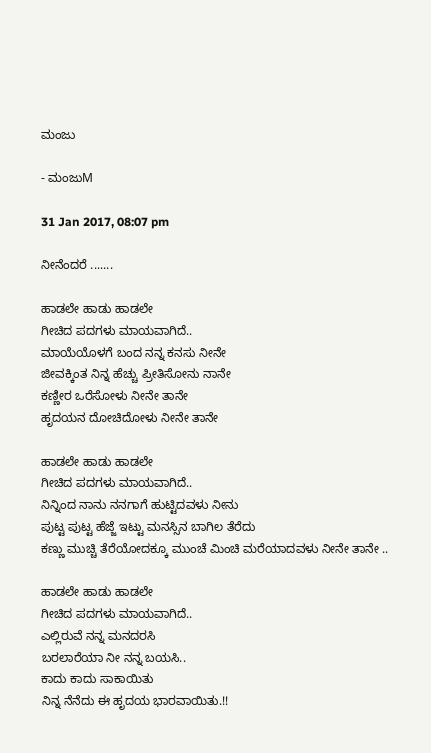ಮಂಜು

- ಮಂಜುM

31 Jan 2017, 08:07 pm

ನೀನೆಂದರೆ .......

ಹಾಡಲೇ ಹಾಡು ಹಾಡಲೇ
ಗೀಚಿದ ಪದಗಳು ಮಾಯವಾಗಿದೆ..
ಮಾಯೆಯೊಳಗೆ ಬಂದ ನನ್ನ ಕನಸು ನೀನೇ
ಜೀವಕ್ಕಿಂತ ನಿನ್ನ ಹೆಚ್ಚು ಪ್ರೀತಿಸೋನು ನಾನೇ
ಕಣ್ಣೀರ ಒರೆಸೋಳು ನೀನೇ ತಾನೇ
ಹೃದಯನ ದೋಚಿದೋಳು ನೀನೇ ತಾನೇ

ಹಾಡಲೇ ಹಾಡು ಹಾಡಲೇ
ಗೀಚಿದ ಪದಗಳು ಮಾಯವಾಗಿದೆ..
ನಿನ್ನಿಂದ ನಾನು ನನಗಾಗೆ ಹುಟ್ಟಿದವಳು ನೀನು
ಪುಟ್ಟ ಪುಟ್ಟ ಹೆಜ್ಜೆ ಇಟ್ಟು ಮನಸ್ಸಿನ ಬಾಗಿಲ ತೆರೆದು
ಕಣ್ಣು ಮುಚ್ಚಿ ತೆರೆಯೋದಕ್ಕೂ ಮುಂಚೆ ಮಿಂಚಿ ಮರೆಯಾದವಳು ನೀನೇ ತಾನೇ ..

ಹಾಡಲೇ ಹಾಡು ಹಾಡಲೇ
ಗೀಚಿದ ಪದಗಳು ಮಾಯವಾಗಿದೆ..
ಎಲ್ಲಿರುವೆ ನನ್ನ ಮನದರಸಿ
ಬರಲಾರೆಯಾ ನೀ ನನ್ನ ಬಯಸಿ..
ಕಾದು ಕಾದು ಸಾಕಾಯಿತು
ನಿನ್ನ ನೆನೆದು ಈ ಹೃದಯ ಭಾರವಾಯಿತು.!!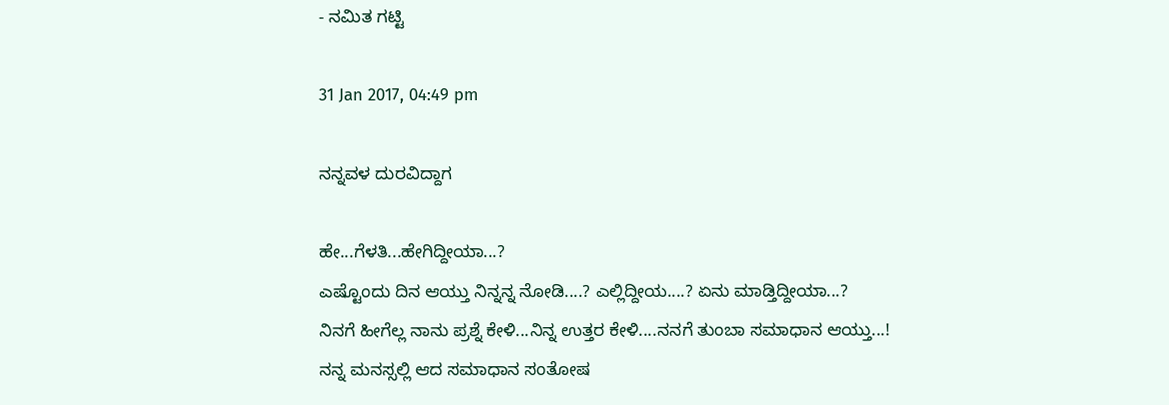- ನಮಿತ ಗಟ್ಟಿ

31 Jan 2017, 04:49 pm

ನನ್ನವಳ ದುರವಿದ್ದಾಗ

ಹೇ...ಗೆಳತಿ...ಹೇಗಿದ್ದೀಯಾ...?
ಎಷ್ಟೊಂದು ದಿನ ಆಯ್ತು ನಿನ್ನನ್ನ ನೋಡಿ....? ಎಲ್ಲಿದ್ದೀಯ....? ಏನು ಮಾಡ್ತಿದ್ದೀಯಾ...?
ನಿನಗೆ ಹೀಗೆಲ್ಲ ನಾನು ಪ್ರಶ್ನೆ ಕೇಳಿ...ನಿನ್ನ ಉತ್ತರ ಕೇಳಿ....ನನಗೆ ತುಂಬಾ ಸಮಾಧಾನ ಆಯ್ತು...!
ನನ್ನ ಮನಸ್ಸಲ್ಲಿ ಆದ ಸಮಾಧಾನ ಸಂತೋಷ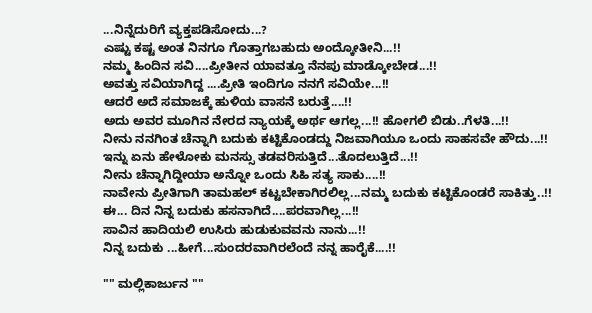...ನಿನ್ನೆದುರಿಗೆ ವ್ಯಕ್ತಪಡಿಸೋದು...?
ಎಷ್ಟು ಕಷ್ಟ ಅಂತ ನಿನಗೂ ಗೊತ್ತಾಗಬಹುದು ಅಂದ್ಕೋತೀನಿ...!!
ನಮ್ಮ ಹಿಂದಿನ ಸವಿ....ಪ್ರೀತೀನ ಯಾವತ್ತೂ ನೆನಪು ಮಾಡ್ಕೋಬೇಡ...!!
ಅವತ್ತು ಸವಿಯಾಗಿದ್ದ ....ಪ್ರೀತಿ ಇಂದಿಗೂ ನನಗೆ ಸವಿಯೇ...!!
ಆದರೆ ಅದೆ ಸಮಾಜಕ್ಕೆ ಹುಳಿಯ ವಾಸನೆ ಬರುತ್ತೆ....!!
ಅದು ಅವರ ಮೂಗಿನ ನೇರದ ನ್ಯಾಯಕ್ಕೆ ಅರ್ಥ ಆಗಲ್ಲ...!! ಹೋಗಲಿ ಬಿಡು..ಗೆಳತಿ...!!
ನೀನು ನನಗಿಂತ ಚೆನ್ನಾಗಿ ಬದುಕು ಕಟ್ಟಿಕೊಂಡದ್ದು ನಿಜವಾಗಿಯೂ ಒಂದು ಸಾಹಸವೇ ಹೌದು...!!
ಇನ್ನು ಏನು ಹೇಳೋಕು ಮನಸ್ಸು ತಡವರಿಸುತ್ತಿದೆ...ತೊದಲುತ್ತಿದೆ...!!
ನೀನು ಚೆನ್ನಾಗಿದ್ದೀಯಾ ಅನ್ನೋ ಒಂದು ಸಿಹಿ ಸತ್ಯ ಸಾಕು....!!
ನಾವೇನು ಪ್ರೀತಿಗಾಗಿ ತಾಮಹಲ್ ಕಟ್ಟಬೇಕಾಗಿರಲಿಲ್ಲ...ನಮ್ಮ ಬದುಕು ಕಟ್ಟಿಕೊಂಡರೆ ಸಾಕಿತ್ತು..!!
ಈ... ದಿನ ನಿನ್ನ ಬದುಕು ಹಸನಾಗಿದೆ....ಪರವಾಗಿಲ್ಲ...!!
ಸಾವಿನ ಹಾದಿಯಲಿ ಉಸಿರು ಹುಡುಕುವವನು ನಾನು...!!
ನಿನ್ನ ಬದುಕು ...ಹೀಗೆ...ಸುಂದರವಾಗಿರಲೆಂದೆ ನನ್ನ ಹಾರೈಕೆ....!!

"" ಮಲ್ಲಿಕಾರ್ಜುನ ""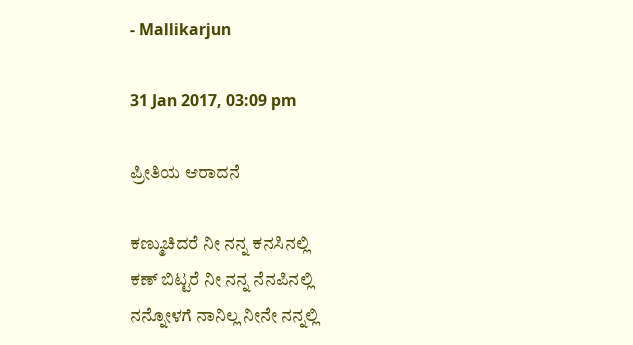- Mallikarjun

31 Jan 2017, 03:09 pm

ಪ್ರೀತಿಯ ಆರಾದನೆ

ಕಣ್ಮುಚಿದರೆ ನೀ ನನ್ನ ಕನಸಿನಲ್ಲಿ
ಕಣ್ ಬಿಟ್ಟರೆ ನೀ ನನ್ನ ನೆನಪಿನಲ್ಲಿ
ನನ್ನೋಳಗೆ ನಾನಿಲ್ಲ ನೀನೇ ನನ್ನಲ್ಲಿ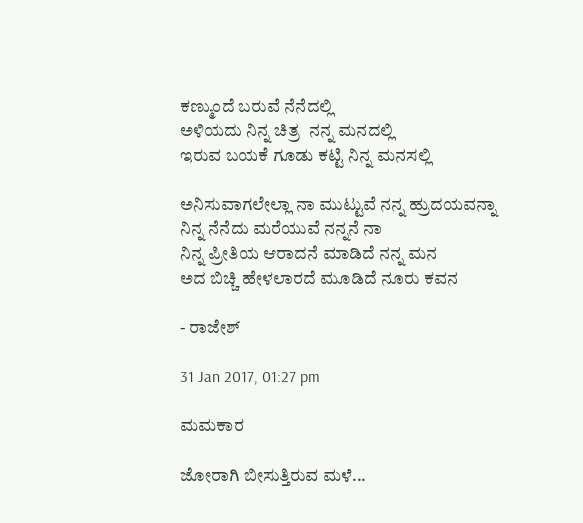ಕಣ್ಮುಂದೆ ಬರುವೆ ನೆನೆದಲ್ಲಿ
ಅಳಿಯದು ನಿನ್ನ ಚಿತ್ರ  ನನ್ನ ಮನದಲ್ಲಿ
ಇರುವ ಬಯಕೆ ಗೂಡು ಕಟ್ಟಿ ನಿನ್ನ ಮನಸಲ್ಲಿ

ಅನಿಸುವಾಗಲೇಲ್ಲಾ ನಾ ಮುಟ್ಟುವೆ ನನ್ನ ಹ್ರುದಯವನ್ನಾ
ನಿನ್ನ ನೆನೆದು ಮರೆಯುವೆ ನನ್ನನೆ ನಾ
ನಿನ್ನ ಪ್ರೀತಿಯ ಆರಾದನೆ ಮಾಡಿದೆ ನನ್ನ ಮನ
ಅದ ಬಿಚ್ಚಿ ಹೇಳಲಾರದೆ ಮೂಡಿದೆ ನೂರು ಕವನ

- ರಾಜೇಶ್

31 Jan 2017, 01:27 pm

ಮಮಕಾರ

ಜೋರಾಗಿ ಬೀಸುತ್ತಿರುವ ಮಳೆ...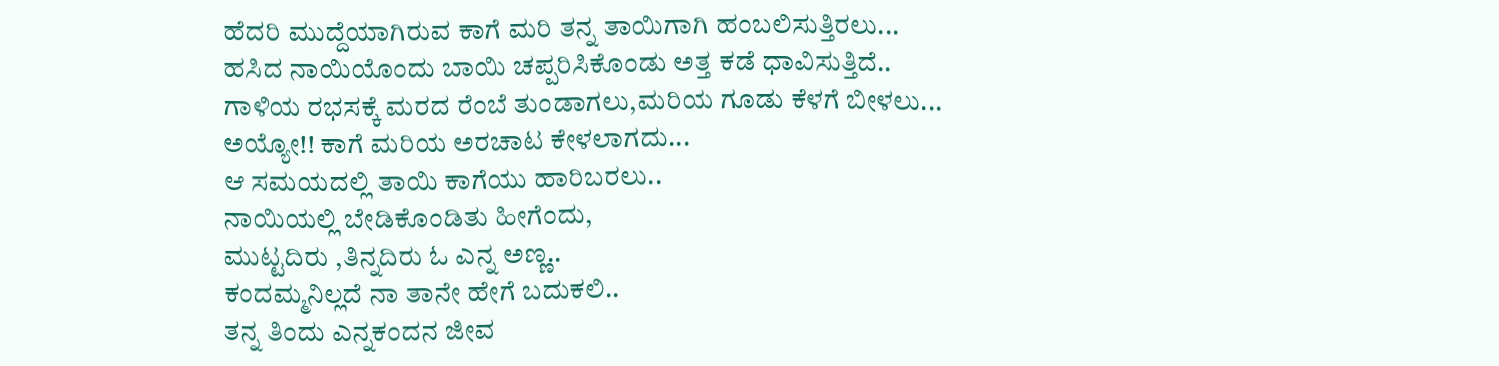ಹೆದರಿ ಮುದ್ದೆಯಾಗಿರುವ ಕಾಗೆ ಮರಿ ತನ್ನ ತಾಯಿಗಾಗಿ ಹಂಬಲಿಸುತ್ತಿರಲು...
ಹಸಿದ ನಾಯಿಯೊಂದು ಬಾಯಿ ಚಪ್ಪರಿಸಿಕೊಂಡು ಅತ್ತ ಕಡೆ ಧಾವಿಸುತ್ತಿದೆ..
ಗಾಳಿಯ ರಭಸಕ್ಕೆ ಮರದ ರೆಂಬೆ ತುಂಡಾಗಲು,ಮರಿಯ ಗೂಡು ಕೆಳಗೆ ಬೀಳಲು...
ಅಯ್ಯೋ!! ಕಾಗೆ ಮರಿಯ ಅರಚಾಟ ಕೇಳಲಾಗದು...
ಆ ಸಮಯದಲ್ಲಿ ತಾಯಿ ಕಾಗೆಯು ಹಾರಿಬರಲು..
ನಾಯಿಯಲ್ಲಿ ಬೇಡಿಕೊಂಡಿತು ಹೀಗೆಂದು,
ಮುಟ್ಟದಿರು ,ತಿನ್ನದಿರು ಓ ಎನ್ನ ಅಣ್ಣ..
ಕಂದಮ್ಮನಿಲ್ಲದೆ ನಾ ತಾನೇ ಹೇಗೆ ಬದುಕಲಿ..
ತನ್ನ ತಿಂದು ಎನ್ನಕಂದನ ಜೀವ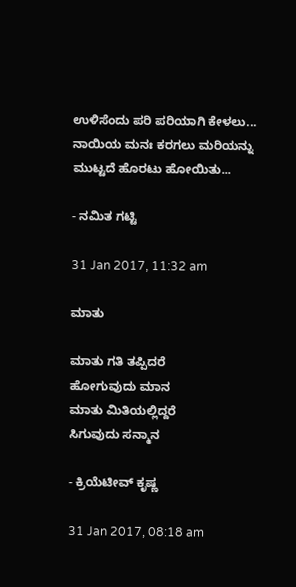ಉಳಿಸೆಂದು ಪರಿ ಪರಿಯಾಗಿ ಕೇಳಲು...
ನಾಯಿಯ ಮನಃ ಕರಗಲು ಮರಿಯನ್ನು ಮುಟ್ಟದೆ ಹೊರಟು ಹೋಯಿತು...

- ನಮಿತ ಗಟ್ಟಿ

31 Jan 2017, 11:32 am

ಮಾತು

ಮಾತು ಗತಿ ತಪ್ಪಿದರೆ
ಹೋಗುವುದು ಮಾನ
ಮಾತು ಮಿತಿಯಲ್ಲಿದ್ದರೆ
ಸಿಗುವುದು ಸನ್ಮಾನ

- ಕ್ರಿಯೆಟೀವ್ ಕೃಷ್ಣ

31 Jan 2017, 08:18 am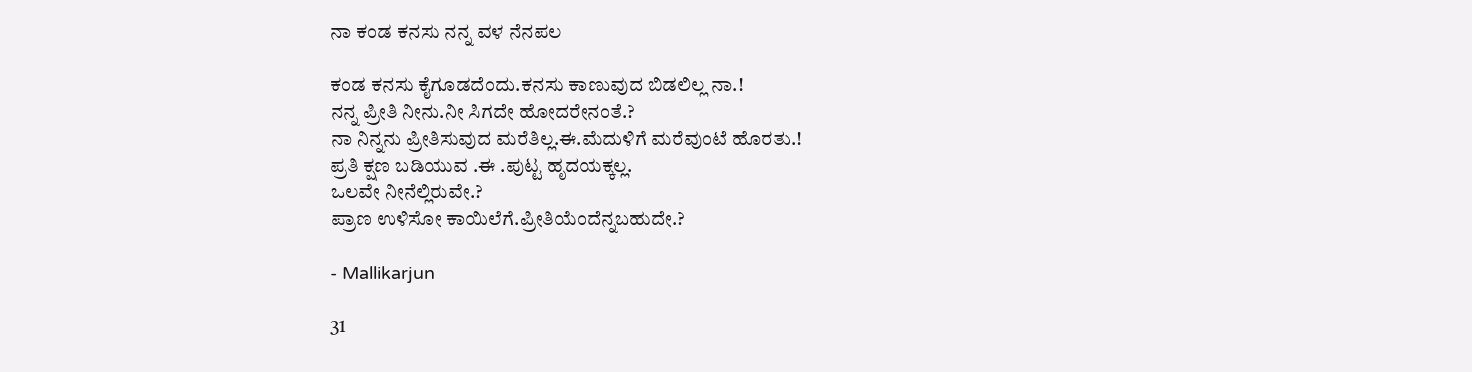ನಾ ಕಂಡ ಕನಸು ನನ್ನ ವಳ ನೆನಪಲ

ಕಂಡ ಕನಸು ಕೈಗೂಡದೆಂದು.ಕನಸು ಕಾಣುವುದ ಬಿಡಲಿಲ್ಲ ನಾ.!
ನನ್ನ ಪ್ರೀತಿ ನೀನು.ನೀ ಸಿಗದೇ ಹೋದರೇನಂತೆ.?
ನಾ ನಿನ್ನನು ಪ್ರೀತಿಸುವುದ ಮರೆತಿಲ್ಲ.ಈ.ಮೆದುಳಿಗೆ ಮರೆವುಂಟೆ ಹೊರತು.!
ಪ್ರತಿ ಕ್ಷಣ ಬಡಿಯುವ .ಈ .ಪುಟ್ಟ ಹೃದಯಕ್ಕಲ್ಲ.
ಒಲವೇ ನೀನೆಲ್ಲಿರುವೇ.?
ಪ್ರಾಣ ಉಳಿಸೋ ಕಾಯಿಲೆಗೆ.ಪ್ರೀತಿಯೆಂದೆನ್ನಬಹುದೇ.?

- Mallikarjun

31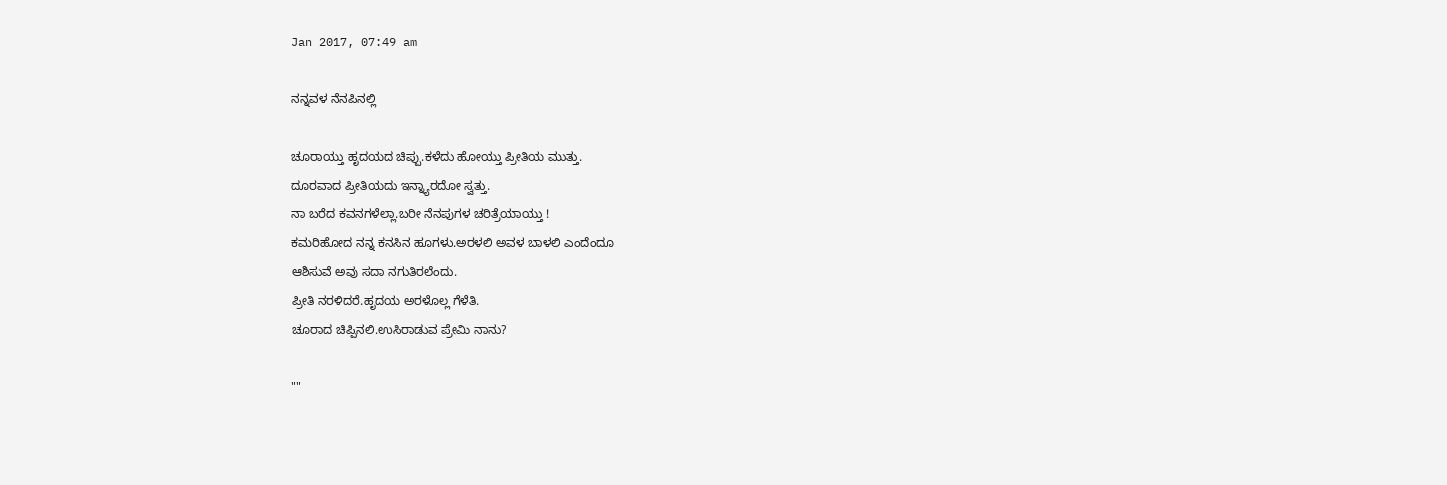Jan 2017, 07:49 am

ನನ್ನವಳ ನೆನಪಿನಲ್ಲಿ

ಚೂರಾಯ್ತು ಹೃದಯದ ಚಿಪ್ಪು.ಕಳೆದು ಹೋಯ್ತು ಪ್ರೀತಿಯ ಮುತ್ತು.
ದೂರವಾದ ಪ್ರೀತಿಯದು ಇನ್ನ್ಯಾರದೋ ಸ್ವತ್ತು.
ನಾ ಬರೆದ ಕವನಗಳೆಲ್ಲಾ.ಬರೀ ನೆನಪುಗಳ ಚರಿತ್ರೆಯಾಯ್ತು !
ಕಮರಿಹೋದ ನನ್ನ ಕನಸಿನ ಹೂಗಳು.ಅರಳಲಿ ಅವಳ ಬಾಳಲಿ ಎಂದೆಂದೂ
ಆಶಿಸುವೆ ಅವು ಸದಾ ನಗುತಿರಲೆಂದು.
ಪ್ರೀತಿ ನರಳಿದರೆ.ಹೃದಯ ಅರಳೊಲ್ಲ ಗೆಳೆತಿ.
ಚೂರಾದ ಚಿಪ್ಪಿನಲಿ.ಉಸಿರಾಡುವ ಪ್ರೇಮಿ ನಾನು?

""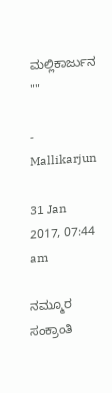ಮಲ್ಲಿಕಾರ್ಜುನ ""

- Mallikarjun

31 Jan 2017, 07:44 am

ನಮ್ಮೂರ ಸಂಕ್ರಾಂತಿ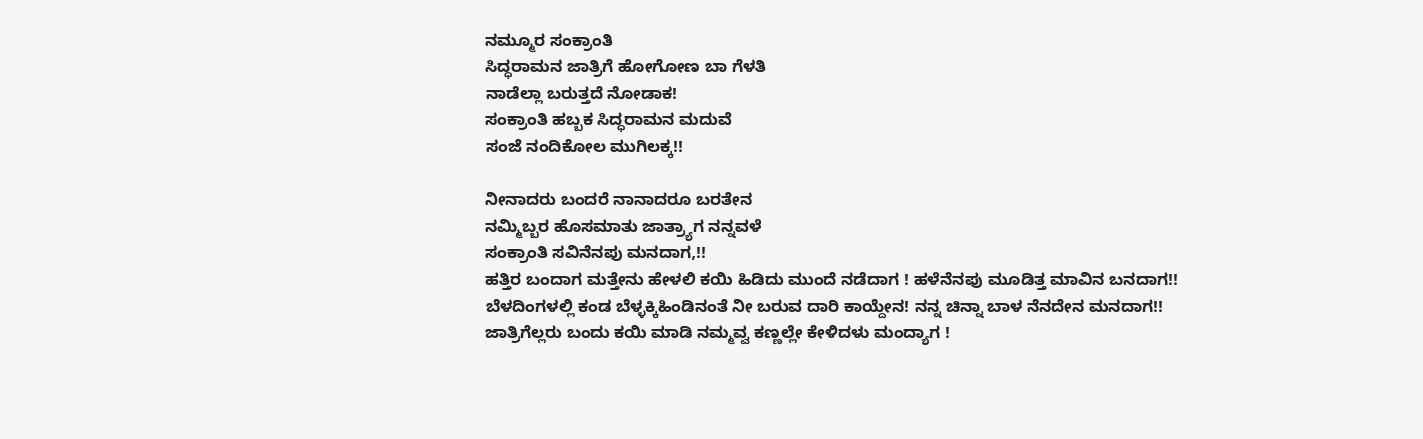ನಮ್ಮೂರ ಸಂಕ್ರಾಂತಿ
ಸಿದ್ಧರಾಮನ ಜಾತ್ರಿಗೆ ಹೋಗೋಣ ಬಾ ಗೆಳತಿ
ನಾಡೆಲ್ಲಾ ಬರುತ್ತದೆ ನೋಡಾಕ!
ಸಂಕ್ರಾಂತಿ ಹಬ್ಬಕ ಸಿದ್ಧರಾಮನ ಮದುವೆ
ಸಂಜೆ ನಂದಿಕೋಲ ಮುಗಿಲಕ್ಕ!!

ನೀನಾದರು ಬಂದರೆ ನಾನಾದರೂ ಬರತೇನ
ನಮ್ಮಿಬ್ಬರ ಹೊಸಮಾತು ಜಾತ್ರ್ಯಾಗ ನನ್ನವಳೆ
ಸಂಕ್ರಾಂತಿ ಸವಿನೆನಪು ಮನದಾಗ,!!
ಹತ್ತಿರ ಬಂದಾಗ ಮತ್ತೇನು ಹೇಳಲಿ ಕಯಿ ಹಿಡಿದು ಮುಂದೆ ನಡೆದಾಗ ! ಹಳೆನೆನಪು ಮೂಡಿತ್ತ ಮಾವಿನ ಬನದಾಗ!!
ಬೆಳದಿಂಗಳಲ್ಲಿ ಕಂಡ ಬೆಳ್ಳಕ್ಕಿಹಿಂಡಿನಂತೆ ನೀ ಬರುವ ದಾರಿ ಕಾಯ್ದೇನ! ನನ್ನ ಚಿನ್ನಾ ಬಾಳ ನೆನದೇನ ಮನದಾಗ!!
ಜಾತ್ರಿಗೆಲ್ಲರು ಬಂದು ಕಯಿ ಮಾಡಿ ನಮ್ಮವ್ವ ಕಣ್ಣಲ್ಲೇ ಕೇಳಿದಳು ಮಂದ್ಯಾಗ !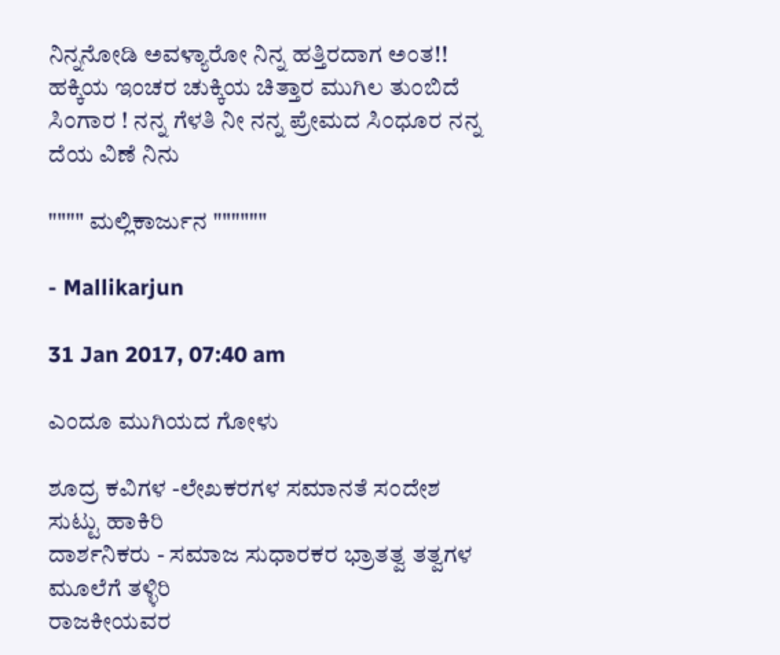ನಿನ್ನನೋಡಿ ಅವಳ್ಯಾರೋ ನಿನ್ನ ಹತ್ತಿರದಾಗ ಅಂತ!!
ಹಕ್ಕಿಯ ಇಂಚರ ಚುಕ್ಕಿಯ ಚಿತ್ತಾರ ಮುಗಿಲ ತುಂಬಿದೆ ಸಿಂಗಾರ ! ನನ್ನ ಗೆಳತಿ ನೀ ನನ್ನ ಪ್ರೇಮದ ಸಿಂಧೂರ ನನ್ನ ದೆಯ ವಿಣೆ ನಿನು

"""" ಮಲ್ಲಿಕಾರ್ಜುನ """"""

- Mallikarjun

31 Jan 2017, 07:40 am

ಎಂದೂ ಮುಗಿಯದ ಗೋಳು

ಶೂದ್ರ ಕವಿಗಳ -ಲೇಖಕರಗಳ ಸಮಾನತೆ ಸಂದೇಶ
ಸುಟ್ಟು ಹಾಕಿರಿ
ದಾರ್ಶನಿಕರು - ಸಮಾಜ ಸುಧಾರಕರ ಭ್ರಾತತ್ವ ತತ್ವಗಳ ಮೂಲೆಗೆ ತಳ್ಳಿರಿ
ರಾಜಕೀಯವರ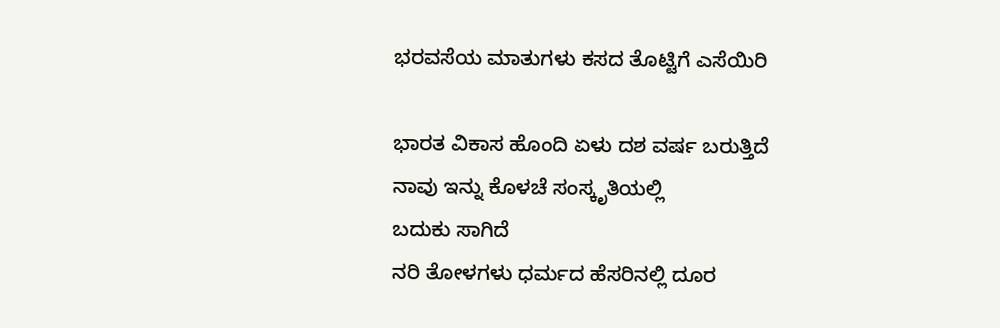ಭರವಸೆಯ ಮಾತುಗಳು ಕಸದ ತೊಟ್ಟಿಗೆ ಎಸೆಯಿರಿ

ಭಾರತ ವಿಕಾಸ ಹೊಂದಿ ಏಳು ದಶ ವರ್ಷ ಬರುತ್ತಿದೆ
ನಾವು ಇನ್ನು ಕೊಳಚೆ ಸಂಸ್ಕೃತಿಯಲ್ಲಿ
ಬದುಕು ಸಾಗಿದೆ
ನರಿ ತೋಳಗಳು ಧರ್ಮದ ಹೆಸರಿನಲ್ಲಿ ದೂರ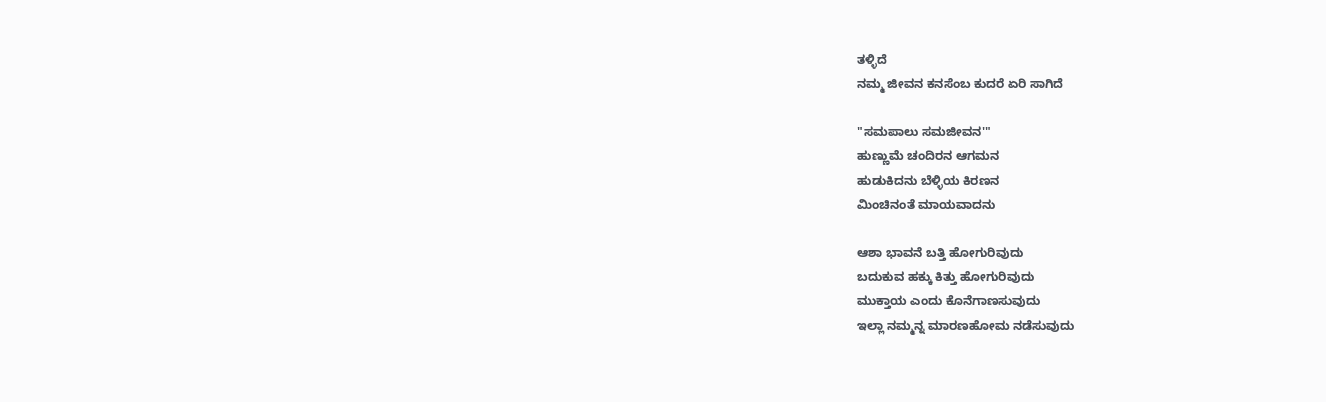ತಳ್ಳಿದೆ
ನಮ್ಮ ಜೀವನ ಕನಸೆಂಬ ಕುದರೆ ಏರಿ ಸಾಗಿದೆ

"ಸಮಪಾಲು ಸಮಜೀವನ'"
ಹುಣ್ಣುಮೆ ಚಂದಿರನ ಆಗಮನ
ಹುಡುಕಿದನು ಬೆಳ್ಳಿಯ ಕಿರಣನ
ಮಿಂಚಿನಂತೆ ಮಾಯವಾದನು

ಆಶಾ ಭಾವನೆ ಬತ್ತಿ ಹೋಗುರಿವುದು
ಬದುಕುವ ಹಕ್ಕು ಕಿತ್ತು ಹೋಗುರಿವುದು
ಮುಕ್ತಾಯ ಎಂದು ಕೊನೆಗಾಣಸುವುದು
ಇಲ್ಲಾ ನಮ್ಮನ್ನ ಮಾರಣಹೋಮ ನಡೆಸುವುದು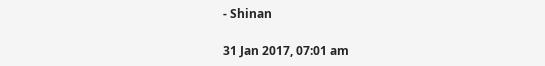- Shinan

31 Jan 2017, 07:01 am